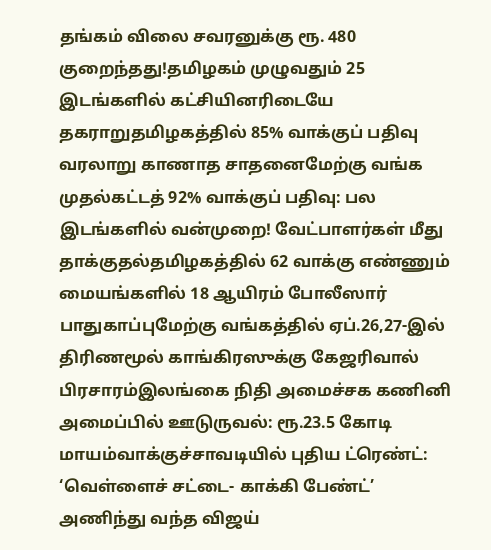தங்கம் விலை சவரனுக்கு ரூ. 480 குறைந்தது!தமிழகம் முழுவதும் 25 இடங்களில் கட்சியினரிடையே தகராறுதமிழகத்தில் 85% வாக்குப் பதிவு வரலாறு காணாத சாதனைமேற்கு வங்க முதல்கட்டத் 92% வாக்குப் பதிவு: பல இடங்களில் வன்முறை! வேட்பாளர்கள் மீது தாக்குதல்தமிழகத்தில் 62 வாக்கு எண்ணும் மையங்களில் 18 ஆயிரம் போலீஸார் பாதுகாப்புமேற்கு வங்கத்தில் ஏப்.26,27-இல் திரிணமூல் காங்கிரஸுக்கு கேஜரிவால் பிரசாரம்இலங்கை நிதி அமைச்சக கணினி அமைப்பில் ஊடுருவல்: ரூ.23.5 கோடி மாயம்வாக்குச்சாவடியில் புதிய ட்ரெண்ட்: ‘வெள்ளைச் சட்டை- காக்கி பேண்ட்’ அணிந்து வந்த விஜய்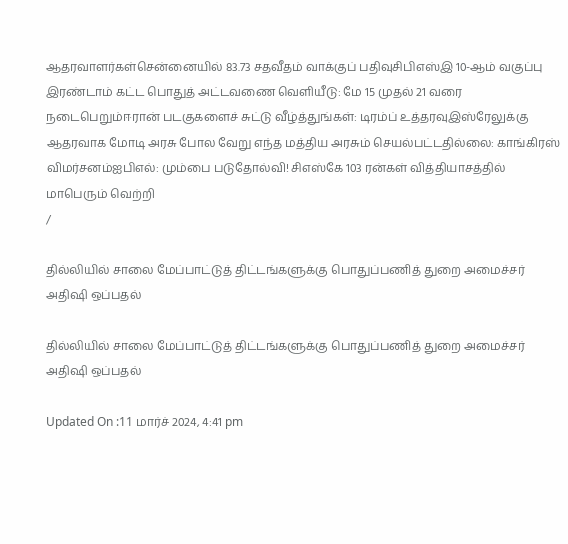ஆதரவாளர்கள்சென்னையில் 83.73 சதவீதம் வாக்குப் பதிவுசிபிஎஸ்இ 10-ஆம் வகுப்பு இரண்டாம் கட்ட பொதுத் அட்டவணை வெளியீடு: மே 15 முதல் 21 வரை நடைபெறும்ஈரான் படகுகளைச் சுட்டு வீழ்த்துங்கள்: டிரம்ப் உத்தரவுஇஸ்ரேலுக்கு ஆதரவாக மோடி அரசு போல வேறு எந்த மத்திய அரசும் செயல்பட்டதில்லை: காங்கிரஸ் விமர்சனம்ஐபிஎல்: மும்பை படுதோல்வி! சிஎஸ்கே 103 ரன்கள் வித்தியாசத்தில் மாபெரும் வெற்றி
/

தில்லியில் சாலை மேப்பாட்டுத் திட்டங்களுக்கு பொதுப்பணித் துறை அமைச்சர் அதிஷி ஒப்பதல்

தில்லியில் சாலை மேப்பாட்டுத் திட்டங்களுக்கு பொதுப்பணித் துறை அமைச்சர் அதிஷி ஒப்பதல்

Updated On :11 மார்ச் 2024, 4:41 pm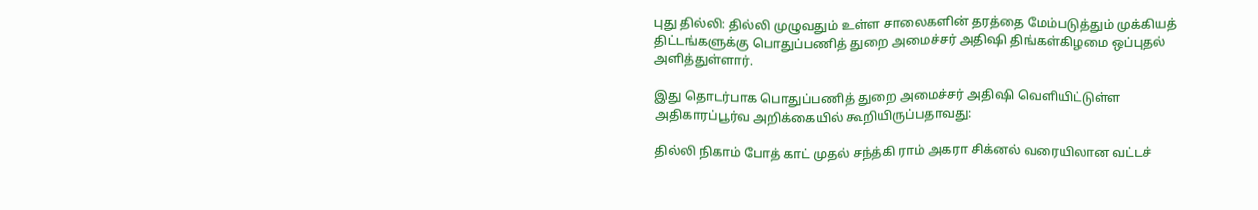புது தில்லி: தில்லி முழுவதும் உள்ள சாலைகளின் தரத்தை மேம்படுத்தும் முக்கியத் திட்டங்களுக்கு பொதுப்பணித் துறை அமைச்சர் அதிஷி திங்கள்கிழமை ஒப்புதல் அளித்துள்ளார்.

இது தொடர்பாக பொதுப்பணித் துறை அமைச்சர் அதிஷி வெளியிட்டுள்ள அதிகாரப்பூர்வ அறிக்கையில் கூறியிருப்பதாவது:

தில்லி நிகாம் போத் காட் முதல் சந்த்கி ராம் அகரா சிக்னல் வரையிலான வட்டச்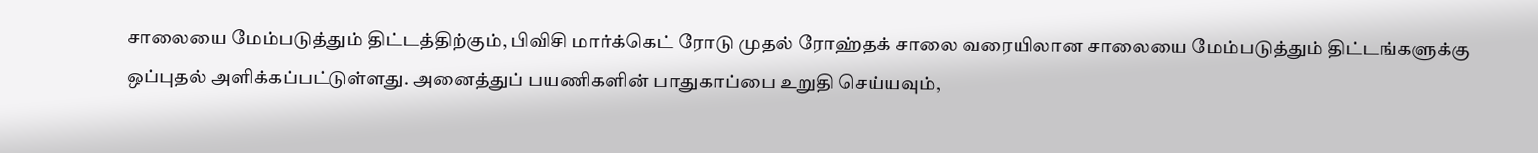சாலையை மேம்படுத்தும் திட்டத்திற்கும், பிவிசி மார்க்கெட் ரோடு முதல் ரோஹ்தக் சாலை வரையிலான சாலையை மேம்படுத்தும் திட்டங்களுக்கு ஒப்புதல் அளிக்கப்பட்டுள்ளது. அனைத்துப் பயணிகளின் பாதுகாப்பை உறுதி செய்யவும்,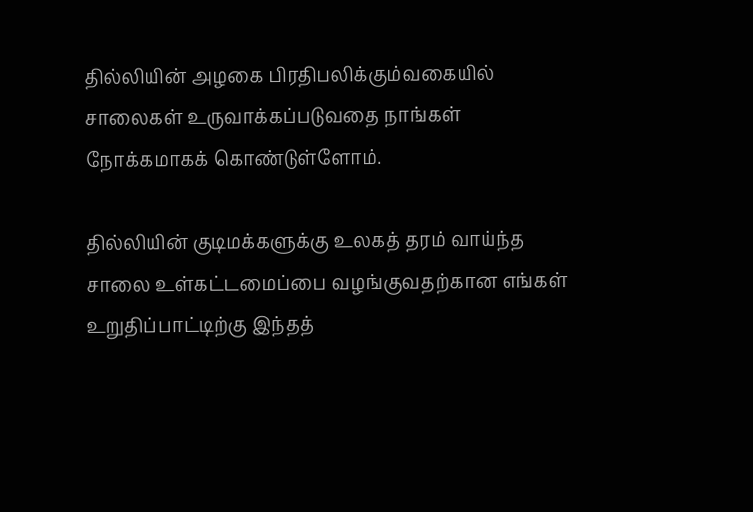தில்லியின் அழகை பிரதிபலிக்கும்வகையில் சாலைகள் உருவாக்கப்படுவதை நாங்கள் நோக்கமாகக் கொண்டுள்ளோம்.

தில்லியின் குடிமக்களுக்கு உலகத் தரம் வாய்ந்த சாலை உள்கட்டமைப்பை வழங்குவதற்கான எங்கள் உறுதிப்பாட்டிற்கு இந்தத்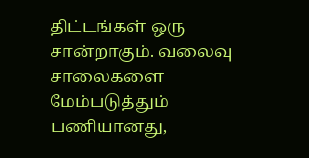திட்டங்கள் ஒரு சான்றாகும். வலைவு சாலைகளை மேம்படுத்தும் பணியானது,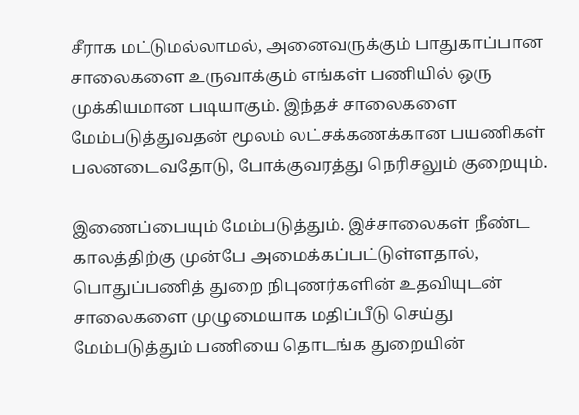சீராக மட்டுமல்லாமல், அனைவருக்கும் பாதுகாப்பான சாலைகளை உருவாக்கும் எங்கள் பணியில் ஒரு முக்கியமான படியாகும். இந்தச் சாலைகளை மேம்படுத்துவதன் மூலம் லட்சக்கணக்கான பயணிகள் பலனடைவதோடு, போக்குவரத்து நெரிசலும் குறையும்.

இணைப்பையும் மேம்படுத்தும். இச்சாலைகள் நீண்ட காலத்திற்கு முன்பே அமைக்கப்பட்டுள்ளதால், பொதுப்பணித் துறை நிபுணர்களின் உதவியுடன் சாலைகளை முழுமையாக மதிப்பீடு செய்து மேம்படுத்தும் பணியை தொடங்க துறையின்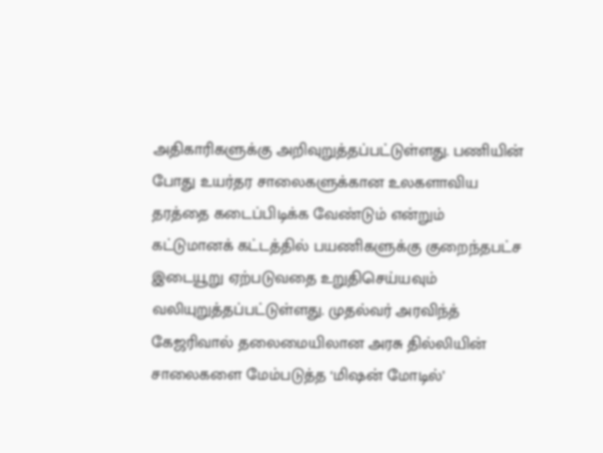அதிகாரிகளுக்கு அறிவுறுத்தப்பட்டுள்ளது. பணியின் போது உயர்தர சாலைகளுக்கான உலகளாவிய தரத்தை கடைப்பிடிக்க வேண்டும் என்றும் கட்டுமானக் கட்டத்தில் பயணிகளுக்கு குறைந்தபட்ச இடையூறு ஏற்படுவதை உறுதிசெய்யவும் வலியுறுத்தப்பட்டுள்ளது. முதல்வர் அரவிந்த் கேஜரிவால் தலைமையிலான அரசு தில்லியின் சாலைகளை மேம்படுத்த ‘மிஷன் மோடில்’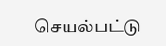செயல்பட்டு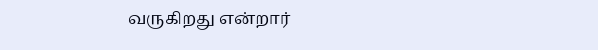வருகிறது என்றார்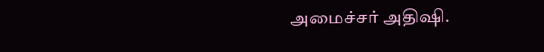அமைச்சர் அதிஷி.